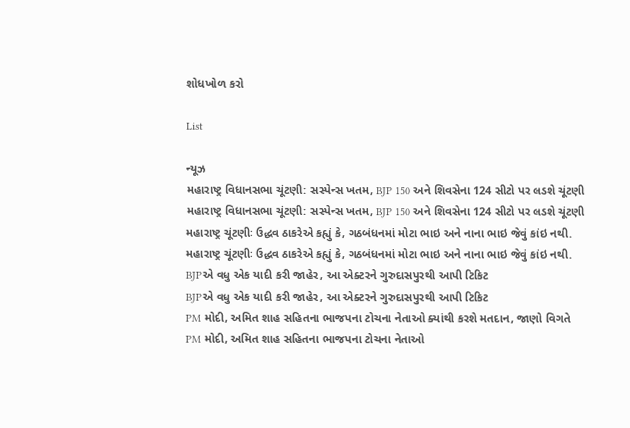શોધખોળ કરો

List

ન્યૂઝ
મહારાષ્ટ્ર વિધાનસભા ચૂંટણી: સસ્પેન્સ ખતમ, BJP 150 અને શિવસેના 124 સીટો પર લડશે ચૂંટણી
મહારાષ્ટ્ર વિધાનસભા ચૂંટણી: સસ્પેન્સ ખતમ, BJP 150 અને શિવસેના 124 સીટો પર લડશે ચૂંટણી
મહારાષ્ટ્ર ચૂંટણીઃ ઉદ્ધવ ઠાકરેએ કહ્યું કે, ગઠબંધનમાં મોટા ભાઇ અને નાના ભાઇ જેવું કાંઇ નથી.
મહારાષ્ટ્ર ચૂંટણીઃ ઉદ્ધવ ઠાકરેએ કહ્યું કે, ગઠબંધનમાં મોટા ભાઇ અને નાના ભાઇ જેવું કાંઇ નથી.
BJPએ વધુ એક યાદી કરી જાહેર, આ એક્ટરને ગુરુદાસપુરથી આપી ટિકિટ
BJPએ વધુ એક યાદી કરી જાહેર, આ એક્ટરને ગુરુદાસપુરથી આપી ટિકિટ
PM મોદી, અમિત શાહ સહિતના ભાજપના ટોચના નેતાઓ ક્યાંથી કરશે મતદાન, જાણો વિગતે
PM મોદી, અમિત શાહ સહિતના ભાજપના ટોચના નેતાઓ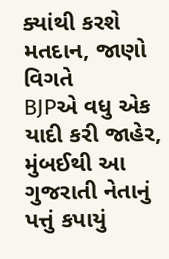ક્યાંથી કરશે મતદાન, જાણો વિગતે
BJPએ વધુ એક યાદી કરી જાહેર, મુંબઈથી આ ગુજરાતી નેતાનું પત્તું કપાયું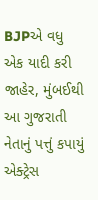BJPએ વધુ એક યાદી કરી જાહેર, મુંબઈથી આ ગુજરાતી નેતાનું પત્તું કપાયું
એક્ટ્રેસ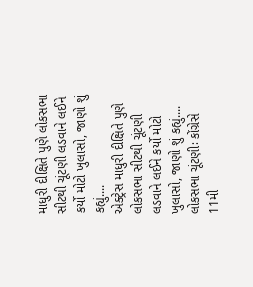માધુરી દીક્ષિતે પુણે લોકસભા સીટથી ચૂંટણી લડવાને લઈને કર્યો મોટો ખુલાસો, જાણો શું કહ્યું....
એક્ટ્રેસ માધુરી દીક્ષિતે પુણે લોકસભા સીટથી ચૂંટણી લડવાને લઈને કર્યો મોટો ખુલાસો, જાણો શું કહ્યું....
લોકસભા ચૂંટણીઃ કોંગ્રેસે 11મી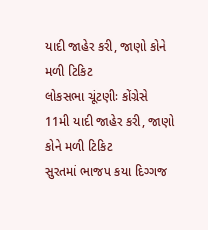યાદી જાહેર કરી, જાણો કોને મળી ટિકિટ
લોકસભા ચૂંટણીઃ કોંગ્રેસે 11મી યાદી જાહેર કરી, જાણો કોને મળી ટિકિટ
સુરતમાં ભાજપ કયા દિગ્ગજ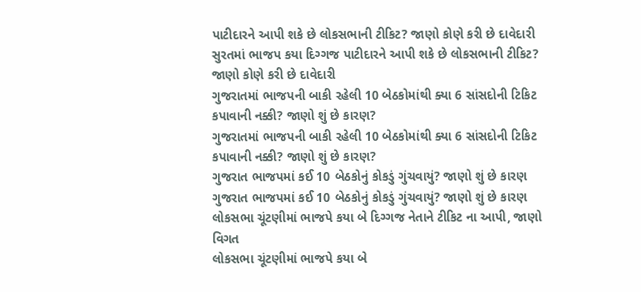પાટીદારને આપી શકે છે લોકસભાની ટીકિટ? જાણો કોણે કરી છે દાવેદારી
સુરતમાં ભાજપ કયા દિગ્ગજ પાટીદારને આપી શકે છે લોકસભાની ટીકિટ? જાણો કોણે કરી છે દાવેદારી
ગુજરાતમાં ભાજપની બાકી રહેલી 10 બેઠકોમાંથી ક્યા 6 સાંસદોની ટિકિટ કપાવાની નક્કી? જાણો શું છે કારણ?
ગુજરાતમાં ભાજપની બાકી રહેલી 10 બેઠકોમાંથી ક્યા 6 સાંસદોની ટિકિટ કપાવાની નક્કી? જાણો શું છે કારણ?
ગુજરાત ભાજપમાં કઈ 10 બેઠકોનું કોકડું ગુંચવાયું? જાણો શું છે કારણ
ગુજરાત ભાજપમાં કઈ 10 બેઠકોનું કોકડું ગુંચવાયું? જાણો શું છે કારણ
લોકસભા ચૂંટણીમાં ભાજપે કયા બે દિગ્ગજ નેતાને ટીકિટ ના આપી, જાણો વિગત
લોકસભા ચૂંટણીમાં ભાજપે કયા બે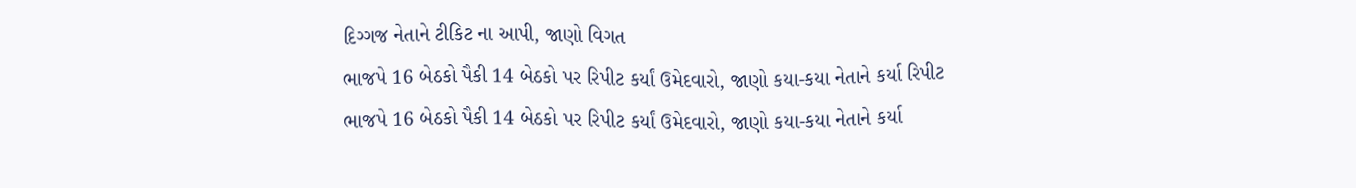દિગ્ગજ નેતાને ટીકિટ ના આપી, જાણો વિગત
ભાજપે 16 બેઠકો પૈકી 14 બેઠકો પર રિપીટ કર્યાં ઉમેદવારો, જાણો કયા-કયા નેતાને કર્યા રિપીટ
ભાજપે 16 બેઠકો પૈકી 14 બેઠકો પર રિપીટ કર્યાં ઉમેદવારો, જાણો કયા-કયા નેતાને કર્યા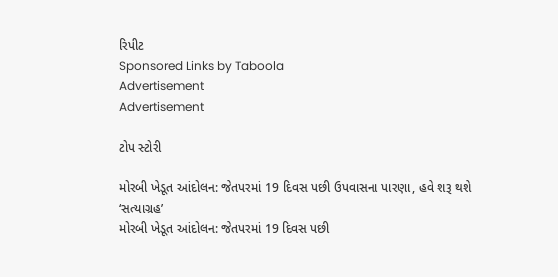રિપીટ
Sponsored Links by Taboola
Advertisement
Advertisement

ટોપ સ્ટોરી

મોરબી ખેડૂત આંદોલન: જેતપરમાં 19 દિવસ પછી ઉપવાસના પારણા, હવે શરૂ થશે ‘સત્યાગ્રહ’
મોરબી ખેડૂત આંદોલન: જેતપરમાં 19 દિવસ પછી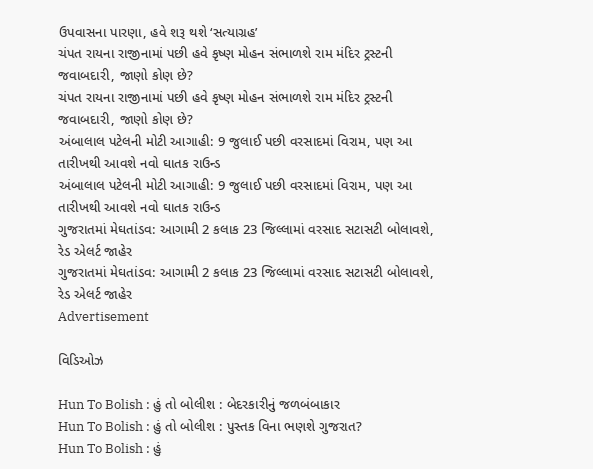ઉપવાસના પારણા, હવે શરૂ થશે ‘સત્યાગ્રહ’
ચંપત રાયના રાજીનામાં પછી હવે કૃષ્ણ મોહન સંભાળશે રામ મંદિર ટ્રસ્ટની જવાબદારી, જાણો કોણ છે?
ચંપત રાયના રાજીનામાં પછી હવે કૃષ્ણ મોહન સંભાળશે રામ મંદિર ટ્રસ્ટની જવાબદારી, જાણો કોણ છે?
અંબાલાલ પટેલની મોટી આગાહી: 9 જુલાઈ પછી વરસાદમાં વિરામ, પણ આ તારીખથી આવશે નવો ઘાતક રાઉન્ડ
અંબાલાલ પટેલની મોટી આગાહી: 9 જુલાઈ પછી વરસાદમાં વિરામ, પણ આ તારીખથી આવશે નવો ઘાતક રાઉન્ડ
ગુજરાતમાં મેઘતાંડવ: આગામી 2 કલાક 23 જિલ્લામાં વરસાદ સટાસટી બોલાવશે, રેડ એલર્ટ જાહેર
ગુજરાતમાં મેઘતાંડવ: આગામી 2 કલાક 23 જિલ્લામાં વરસાદ સટાસટી બોલાવશે, રેડ એલર્ટ જાહેર
Advertisement

વિડિઓઝ

Hun To Bolish : હું તો બોલીશ : બેદરકારીનું જળબંબાકાર
Hun To Bolish : હું તો બોલીશ : પુસ્તક વિના ભણશે ગુજરાત?
Hun To Bolish : હું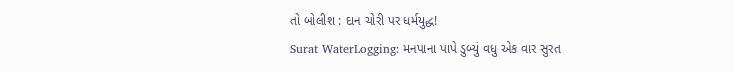તો બોલીશ : દાન ચોરી પર ધર્મયુદ્ધ!
Surat WaterLogging: મનપાના પાપે ડુબ્યું વધુ એક વાર સુરત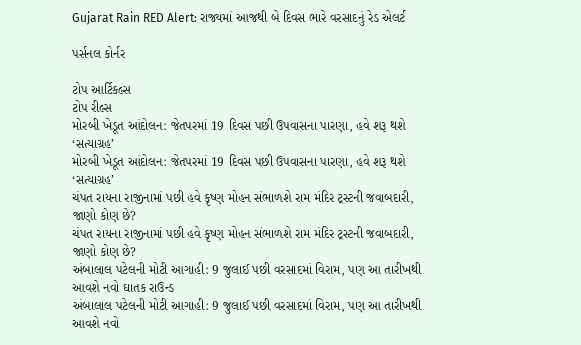Gujarat Rain RED Alert: રાજ્યમાં આજથી બે દિવસ ભારે વરસાદનું રેડ એલર્ટ

પર્સનલ કોર્નર

ટોપ આર્ટિકલ્સ
ટોપ રીલ્સ
મોરબી ખેડૂત આંદોલન: જેતપરમાં 19 દિવસ પછી ઉપવાસના પારણા, હવે શરૂ થશે ‘સત્યાગ્રહ’
મોરબી ખેડૂત આંદોલન: જેતપરમાં 19 દિવસ પછી ઉપવાસના પારણા, હવે શરૂ થશે ‘સત્યાગ્રહ’
ચંપત રાયના રાજીનામાં પછી હવે કૃષ્ણ મોહન સંભાળશે રામ મંદિર ટ્રસ્ટની જવાબદારી, જાણો કોણ છે?
ચંપત રાયના રાજીનામાં પછી હવે કૃષ્ણ મોહન સંભાળશે રામ મંદિર ટ્રસ્ટની જવાબદારી, જાણો કોણ છે?
અંબાલાલ પટેલની મોટી આગાહી: 9 જુલાઈ પછી વરસાદમાં વિરામ, પણ આ તારીખથી આવશે નવો ઘાતક રાઉન્ડ
અંબાલાલ પટેલની મોટી આગાહી: 9 જુલાઈ પછી વરસાદમાં વિરામ, પણ આ તારીખથી આવશે નવો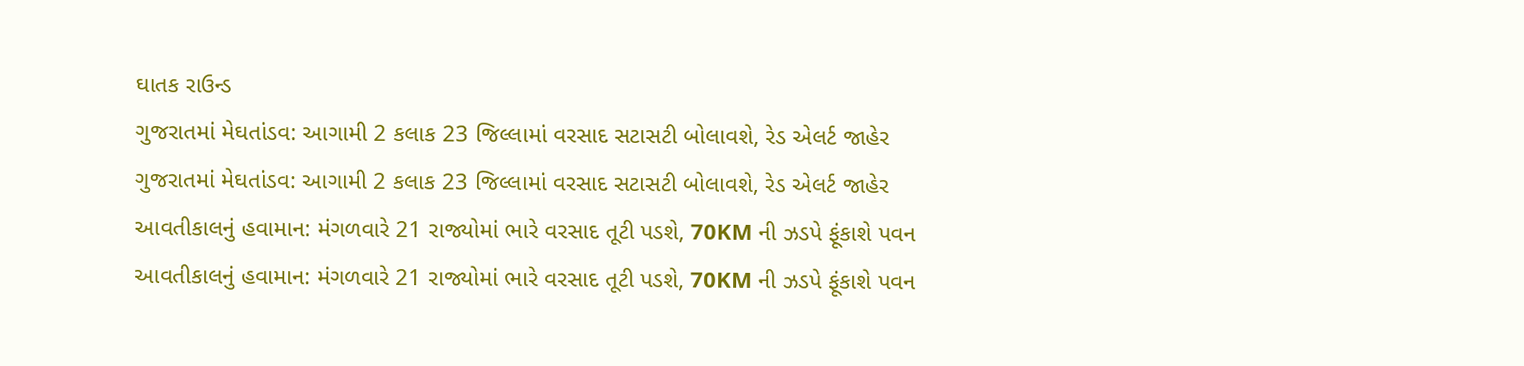ઘાતક રાઉન્ડ
ગુજરાતમાં મેઘતાંડવ: આગામી 2 કલાક 23 જિલ્લામાં વરસાદ સટાસટી બોલાવશે, રેડ એલર્ટ જાહેર
ગુજરાતમાં મેઘતાંડવ: આગામી 2 કલાક 23 જિલ્લામાં વરસાદ સટાસટી બોલાવશે, રેડ એલર્ટ જાહેર
આવતીકાલનું હવામાન: મંગળવારે 21 રાજ્યોમાં ભારે વરસાદ તૂટી પડશે, 70KM ની ઝડપે ફૂંકાશે પવન
આવતીકાલનું હવામાન: મંગળવારે 21 રાજ્યોમાં ભારે વરસાદ તૂટી પડશે, 70KM ની ઝડપે ફૂંકાશે પવન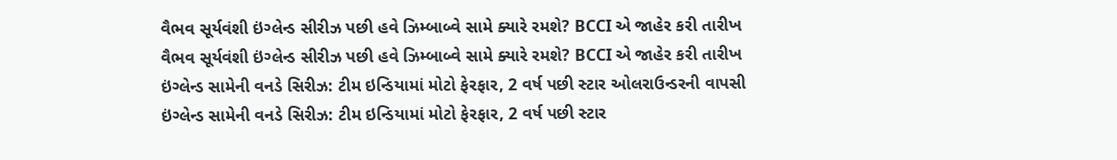વૈભવ સૂર્યવંશી ઇંગ્લેન્ડ સીરીઝ પછી હવે ઝિમ્બાબ્વે સામે ક્યારે રમશે? BCCI એ જાહેર કરી તારીખ
વૈભવ સૂર્યવંશી ઇંગ્લેન્ડ સીરીઝ પછી હવે ઝિમ્બાબ્વે સામે ક્યારે રમશે? BCCI એ જાહેર કરી તારીખ
ઇંગ્લેન્ડ સામેની વનડે સિરીઝ: ટીમ ઇન્ડિયામાં મોટો ફેરફાર, 2 વર્ષ પછી સ્ટાર ઓલરાઉન્ડરની વાપસી
ઇંગ્લેન્ડ સામેની વનડે સિરીઝ: ટીમ ઇન્ડિયામાં મોટો ફેરફાર, 2 વર્ષ પછી સ્ટાર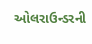ઓલરાઉન્ડરની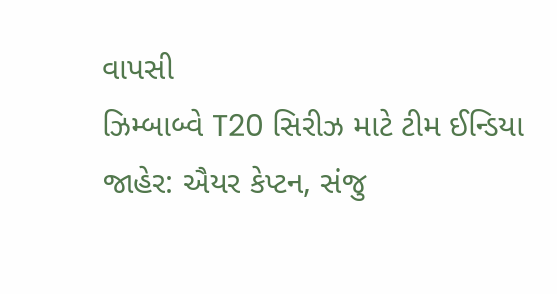વાપસી
ઝિમ્બાબ્વે T20 સિરીઝ માટે ટીમ ઈન્ડિયા જાહેર: ઐયર કેપ્ટન, સંજુ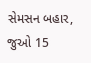સેમસન બહાર, જુઓ 15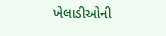ખેલાડીઓની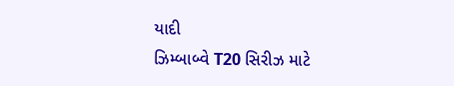યાદી
ઝિમ્બાબ્વે T20 સિરીઝ માટે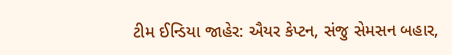ટીમ ઈન્ડિયા જાહેર: ઐયર કેપ્ટન, સંજુ સેમસન બહાર,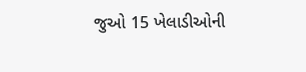જુઓ 15 ખેલાડીઓની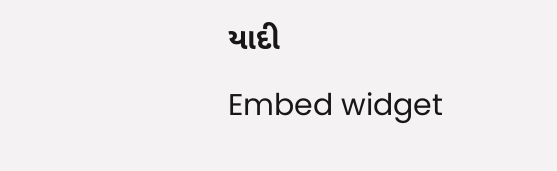યાદી
Embed widget